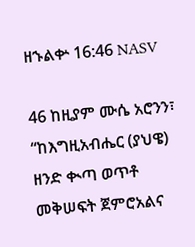ዘኁልቍ 16:46 NASV

46 ከዚያም ሙሴ አሮንን፣ “ከእግዚአብሔር (ያህዌ) ዘንድ ቊጣ ወጥቶ መቅሠፍት ጀምሮአልና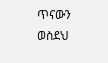ጥናውን ወስደህ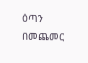ዕጣን በመጨመር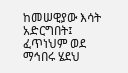ከመሠዊያው እሳት አድርግበት፤ ፈጥነህም ወደ ማኅበሩ ሄደህ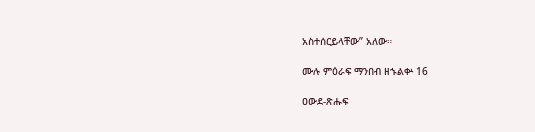አስተሰርይላቸው” አለው።

ሙሉ ምዕራፍ ማንበብ ዘኁልቍ 16

ዐውደ-ጽሑፍ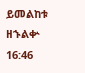ይመልከቱ ዘኁልቍ 16:46